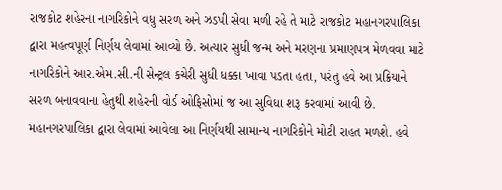રાજકોટ શહેરના નાગરિકોને વધુ સરળ અને ઝડપી સેવા મળી રહે તે માટે રાજકોટ મહાનગરપાલિકા દ્વારા મહત્વપૂર્ણ નિર્ણય લેવામાં આવ્યો છે. અત્યાર સુધી જન્મ અને મરણના પ્રમાણપત્ર મેળવવા માટે નાગરિકોને આર.એમ.સી.ની સેન્ટ્રલ કચેરી સુધી ધક્કા ખાવા પડતા હતા, પરંતુ હવે આ પ્રક્રિયાને સરળ બનાવવાના હેતુથી શહેરની વોર્ડ ઓફિસોમાં જ આ સુવિધા શરૂ કરવામાં આવી છે.
મહાનગરપાલિકા દ્વારા લેવામાં આવેલા આ નિર્ણયથી સામાન્ય નાગરિકોને મોટી રાહત મળશે. હવે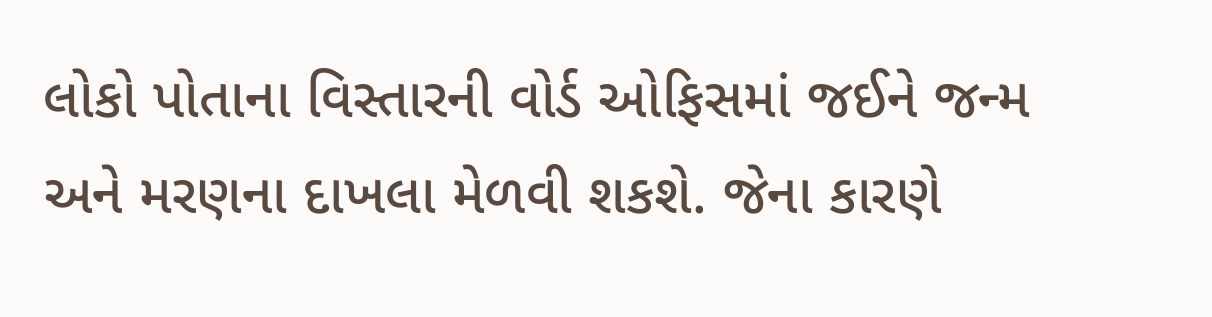લોકો પોતાના વિસ્તારની વોર્ડ ઓફિસમાં જઈને જન્મ અને મરણના દાખલા મેળવી શકશે. જેના કારણે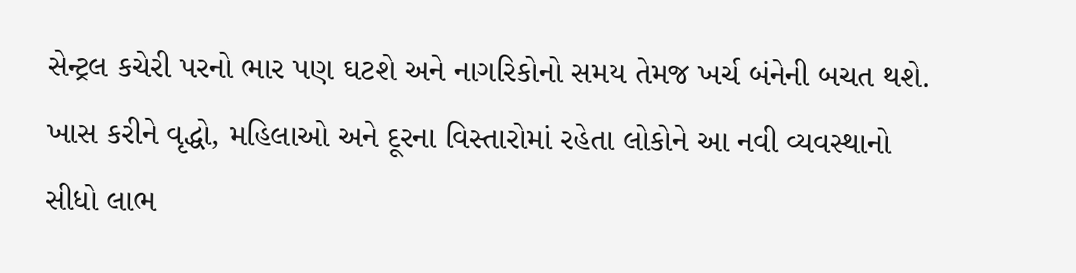સેન્ટ્રલ કચેરી પરનો ભાર પણ ઘટશે અને નાગરિકોનો સમય તેમજ ખર્ચ બંનેની બચત થશે. ખાસ કરીને વૃદ્ધો, મહિલાઓ અને દૂરના વિસ્તારોમાં રહેતા લોકોને આ નવી વ્યવસ્થાનો સીધો લાભ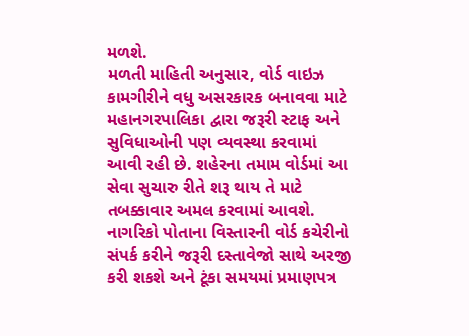મળશે.
મળતી માહિતી અનુસાર, વોર્ડ વાઇઝ કામગીરીને વધુ અસરકારક બનાવવા માટે મહાનગરપાલિકા દ્વારા જરૂરી સ્ટાફ અને સુવિધાઓની પણ વ્યવસ્થા કરવામાં આવી રહી છે. શહેરના તમામ વોર્ડમાં આ સેવા સુચારુ રીતે શરૂ થાય તે માટે તબક્કાવાર અમલ કરવામાં આવશે. નાગરિકો પોતાના વિસ્તારની વોર્ડ કચેરીનો સંપર્ક કરીને જરૂરી દસ્તાવેજો સાથે અરજી કરી શકશે અને ટૂંકા સમયમાં પ્રમાણપત્ર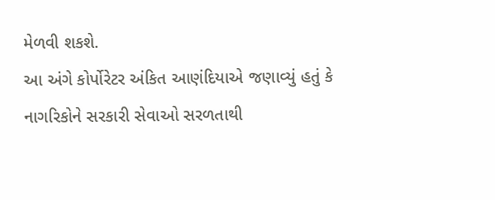મેળવી શકશે.
આ અંગે કોર્પોરેટર અંકિત આણંદિયાએ જણાવ્યું હતું કે નાગરિકોને સરકારી સેવાઓ સરળતાથી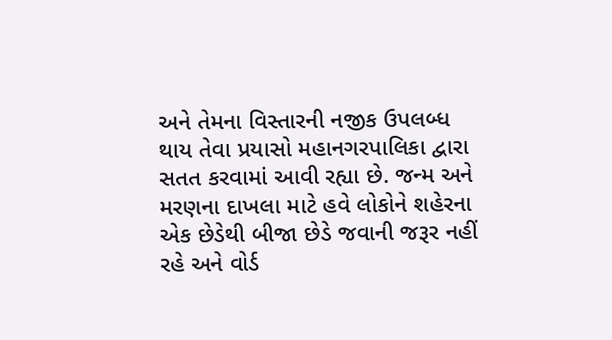અને તેમના વિસ્તારની નજીક ઉપલબ્ધ થાય તેવા પ્રયાસો મહાનગરપાલિકા દ્વારા સતત કરવામાં આવી રહ્યા છે. જન્મ અને મરણના દાખલા માટે હવે લોકોને શહેરના એક છેડેથી બીજા છેડે જવાની જરૂર નહીં રહે અને વોર્ડ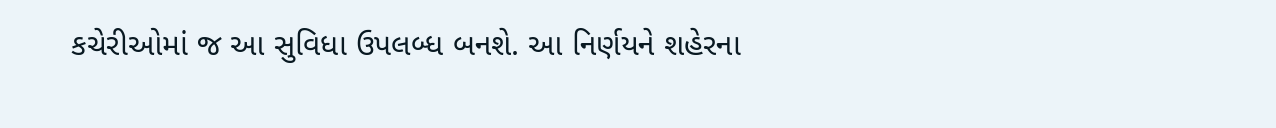કચેરીઓમાં જ આ સુવિધા ઉપલબ્ધ બનશે. આ નિર્ણયને શહેરના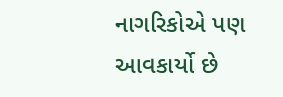નાગરિકોએ પણ આવકાર્યો છે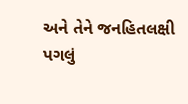અને તેને જનહિતલક્ષી પગલું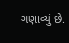ગણાવ્યું છે.